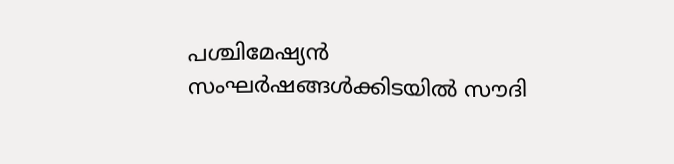പശ്ചിമേഷ്യൻ സംഘർഷങ്ങൾക്കിടയിൽ സൗദി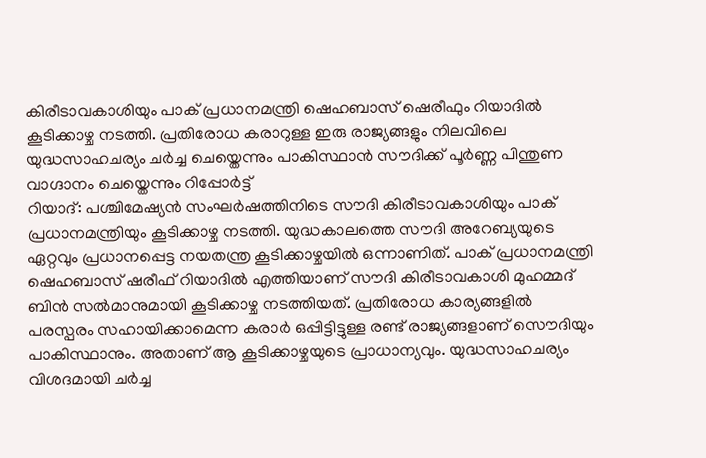കിരീടാവകാശിയും പാക് പ്രധാനമന്ത്രി ഷെഹബാസ് ഷെരീഫും റിയാദിൽ കൂടിക്കാഴ്ച നടത്തി. പ്രതിരോധ കരാറുള്ള ഇരു രാജ്യങ്ങളും നിലവിലെ യുദ്ധസാഹചര്യം ചർച്ച ചെയ്തെന്നും പാകിസ്ഥാൻ സൗദിക്ക് പൂർണ്ണ പിന്തുണ വാഗ്ദാനം ചെയ്തെന്നും റിപ്പോർട്ട്
റിയാദ്: പശ്ചിമേഷ്യൻ സംഘർഷത്തിനിടെ സൗദി കിരീടാവകാശിയും പാക് പ്രധാനമന്ത്രിയും കൂടിക്കാഴ്ച നടത്തി. യുദ്ധകാലത്തെ സൗദി അറേബ്യയുടെ ഏറ്റവും പ്രധാനപ്പെട്ട നയതന്ത്ര കൂടിക്കാഴ്ചയിൽ ഒന്നാണിത്. പാക് പ്രധാനമന്ത്രി ഷെഹബാസ് ഷരീഫ് റിയാദിൽ എത്തിയാണ് സൗദി കിരീടാവകാശി മുഹമ്മദ് ബിൻ സൽമാനുമായി കൂടിക്കാഴ്ച നടത്തിയത്. പ്രതിരോധ കാര്യങ്ങളിൽ പരസ്പരം സഹായിക്കാമെന്ന കരാർ ഒപ്പിട്ടിട്ടുള്ള രണ്ട് രാജ്യങ്ങളാണ് സൌദിയും പാകിസ്ഥാനും. അതാണ് ആ കൂടിക്കാഴ്ചയുടെ പ്രാധാന്യവും. യുദ്ധസാഹചര്യം വിശദമായി ചർച്ച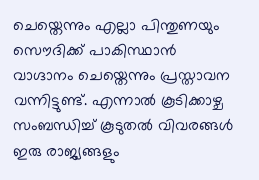ചെയ്തെന്നും എല്ലാ പിന്തുണയും സൌദിക്ക് പാകിസ്ഥാൻ വാഗ്ദാനം ചെയ്തെന്നും പ്രസ്താവന വന്നിട്ടുണ്ട്. എന്നാൽ കൂടിക്കാഴ്ച സംബന്ധിച്ച് കൂടുതൽ വിവരങ്ങൾ ഇരു രാജ്യങ്ങളും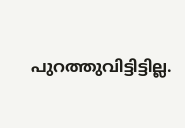പുറത്തുവിട്ടിട്ടില്ല.